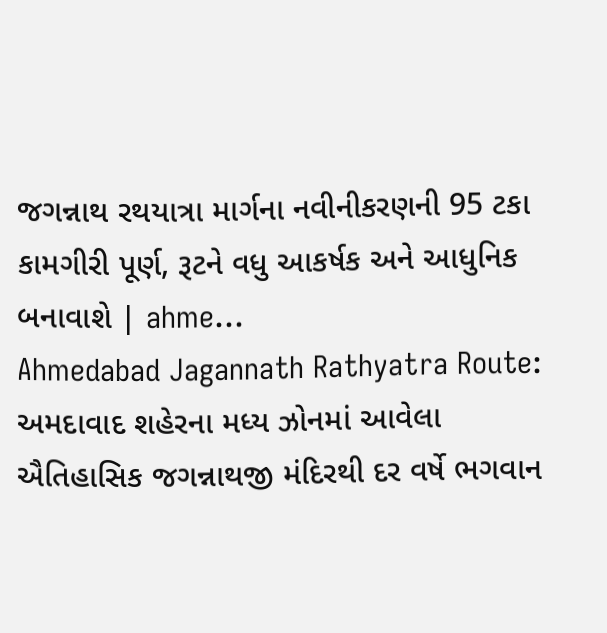જગન્નાથ રથયાત્રા માર્ગના નવીનીકરણની 95 ટકા કામગીરી પૂર્ણ, રૂટને વધુ આકર્ષક અને આધુનિક બનાવાશે | ahme…
Ahmedabad Jagannath Rathyatra Route: અમદાવાદ શહેરના મધ્ય ઝોનમાં આવેલા ઐતિહાસિક જગન્નાથજી મંદિરથી દર વર્ષે ભગવાન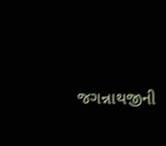જગન્નાથજીની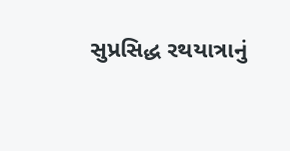સુપ્રસિદ્ધ રથયાત્રાનું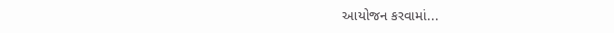આયોજન કરવામાં...